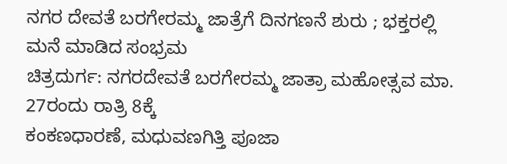ನಗರ ದೇವತೆ ಬರಗೇರಮ್ಮ ಜಾತ್ರೆಗೆ ದಿನಗಣನೆ ಶುರು ; ಭಕ್ತರಲ್ಲಿ ಮನೆ ಮಾಡಿದ ಸಂಭ್ರಮ
ಚಿತ್ರದುರ್ಗ: ನಗರದೇವತೆ ಬರಗೇರಮ್ಮ ಜಾತ್ರಾ ಮಹೋತ್ಸವ ಮಾ. 27ರಂದು ರಾತ್ರಿ 8ಕ್ಕೆ
ಕಂಕಣಧಾರಣೆ, ಮಧುವಣಗಿತ್ತಿ ಪೂಜಾ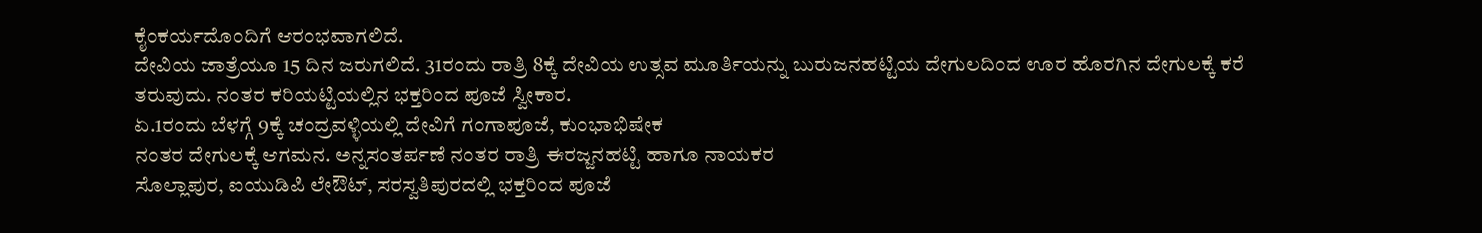ಕೈಂಕರ್ಯದೊಂದಿಗೆ ಆರಂಭವಾಗಲಿದೆ.
ದೇವಿಯ ಜಾತ್ರೆಯೂ 15 ದಿನ ಜರುಗಲಿದೆ. 31ರಂದು ರಾತ್ರಿ 8ಕ್ಕೆ ದೇವಿಯ ಉತ್ಸವ ಮೂರ್ತಿಯನ್ನು ಬುರುಜನಹಟ್ಟಿಯ ದೇಗುಲದಿಂದ ಊರ ಹೊರಗಿನ ದೇಗುಲಕ್ಕೆ ಕರೆ
ತರುವುದು. ನಂತರ ಕರಿಯಟ್ಟಿಯಲ್ಲಿನ ಭಕ್ತರಿಂದ ಪೂಜೆ ಸ್ವೀಕಾರ.
ಏ.1ರಂದು ಬೆಳಗ್ಗೆ 9ಕ್ಕೆ ಚಂದ್ರವಳ್ಳಿಯಲ್ಲಿ ದೇವಿಗೆ ಗಂಗಾಪೂಜೆ, ಕುಂಭಾಭಿಷೇಕ
ನಂತರ ದೇಗುಲಕ್ಕೆ ಆಗಮನ. ಅನ್ನಸಂತರ್ಪಣೆ ನಂತರ ರಾತ್ರಿ ಈರಜ್ಜನಹಟ್ಟಿ ಹಾಗೂ ನಾಯಕರ
ಸೊಲ್ಲಾಪುರ, ಐಯುಡಿಪಿ ಲೇಔಟ್, ಸರಸ್ವತಿಪುರದಲ್ಲಿ ಭಕ್ತರಿಂದ ಪೂಜೆ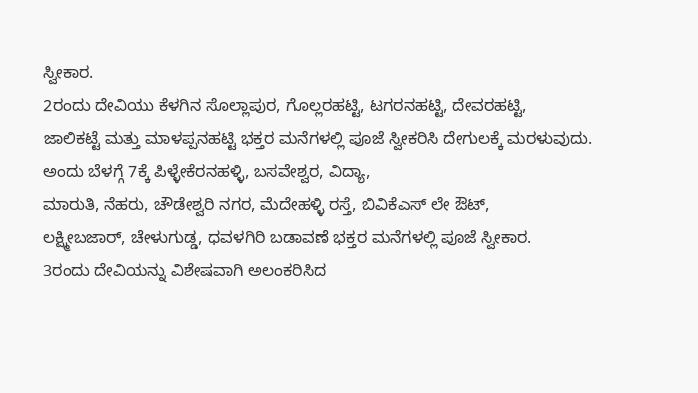ಸ್ವೀಕಾರ.
2ರಂದು ದೇವಿಯು ಕೆಳಗಿನ ಸೊಲ್ಲಾಪುರ, ಗೊಲ್ಲರಹಟ್ಟಿ, ಟಗರನಹಟ್ಟಿ, ದೇವರಹಟ್ಟಿ,
ಜಾಲಿಕಟ್ಟೆ ಮತ್ತು ಮಾಳಪ್ಪನಹಟ್ಟಿ ಭಕ್ತರ ಮನೆಗಳಲ್ಲಿ ಪೂಜೆ ಸ್ವೀಕರಿಸಿ ದೇಗುಲಕ್ಕೆ ಮರಳುವುದು. ಅಂದು ಬೆಳಗ್ಗೆ 7ಕ್ಕೆ ಪಿಳ್ಳೇಕೆರನಹಳ್ಳಿ, ಬಸವೇಶ್ವರ, ವಿದ್ಯಾ,
ಮಾರುತಿ, ನೆಹರು, ಚೌಡೇಶ್ವರಿ ನಗರ, ಮೆದೇಹಳ್ಳಿ ರಸ್ತೆ, ಬಿವಿಕೆಎಸ್ ಲೇ ಔಟ್,
ಲಕ್ಷ್ಮೀಬಜಾರ್, ಚೇಳುಗುಡ್ಡ, ಧವಳಗಿರಿ ಬಡಾವಣೆ ಭಕ್ತರ ಮನೆಗಳಲ್ಲಿ ಪೂಜೆ ಸ್ವೀಕಾರ.
3ರಂದು ದೇವಿಯನ್ನು ವಿಶೇಷವಾಗಿ ಅಲಂಕರಿಸಿದ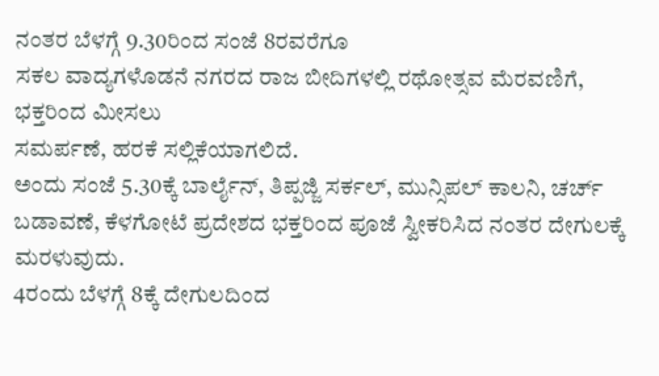ನಂತರ ಬೆಳಗ್ಗೆ 9.30ರಿಂದ ಸಂಜೆ 8ರವರೆಗೂ
ಸಕಲ ವಾದ್ಯಗಳೊಡನೆ ನಗರದ ರಾಜ ಬೀದಿಗಳಲ್ಲಿ ರಥೋತ್ಸವ ಮೆರವಣಿಗೆ, ಭಕ್ತರಿಂದ ಮೀಸಲು
ಸಮರ್ಪಣೆ, ಹರಕೆ ಸಲ್ಲಿಕೆಯಾಗಲಿದೆ.
ಅಂದು ಸಂಜೆ 5.30ಕ್ಕೆ ಬಾರ್ಲೈನ್, ತಿಪ್ಪಜ್ಜಿ ಸರ್ಕಲ್, ಮುನ್ಸಿಪಲ್ ಕಾಲನಿ, ಚರ್ಚ್ ಬಡಾವಣೆ, ಕೆಳಗೋಟೆ ಪ್ರದೇಶದ ಭಕ್ತರಿಂದ ಪೂಜೆ ಸ್ವೀಕರಿಸಿದ ನಂತರ ದೇಗುಲಕ್ಕೆ ಮರಳುವುದು.
4ರಂದು ಬೆಳಗ್ಗೆ 8ಕ್ಕೆ ದೇಗುಲದಿಂದ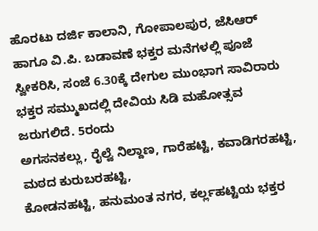ಹೊರಟು ದರ್ಜಿ ಕಾಲಾನಿ, ಗೋಪಾಲಪುರ, ಜೆಸಿಆರ್
ಹಾಗೂ ವಿ.ಪಿ. ಬಡಾವಣೆ ಭಕ್ತರ ಮನೆಗಳಲ್ಲಿ ಪೂಜೆ ಸ್ವೀಕರಿಸಿ, ಸಂಜೆ 6.30ಕ್ಕೆ ದೇಗುಲ ಮುಂಭಾಗ ಸಾವಿರಾರು ಭಕ್ತರ ಸಮ್ಮುಖದಲ್ಲಿ ದೇವಿಯ ಸಿಡಿ ಮಹೋತ್ಸವ ಜರುಗಲಿದೆ. 5ರಂದು
ಅಗಸನಕಲ್ಲು, ರೈಲ್ವೆ ನಿಲ್ದಾಣ, ಗಾರೆಹಟ್ಟಿ, ಕವಾಡಿಗರಹಟ್ಟಿ, ಮಠದ ಕುರುಬರಹಟ್ಟಿ,
ಕೋಡನಹಟ್ಟಿ, ಹನುಮಂತ ನಗರ, ಕರ್ಲ್ಲಹಟ್ಟಿಯ ಭಕ್ತರ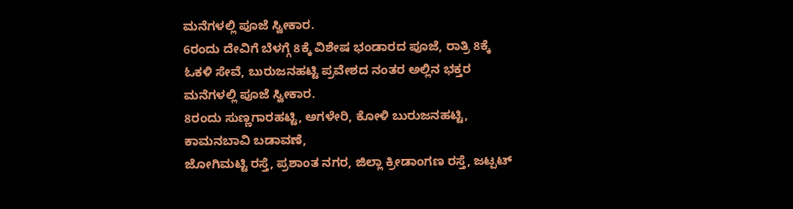ಮನೆಗಳಲ್ಲಿ ಪೂಜೆ ಸ್ವೀಕಾರ.
6ರಂದು ದೇವಿಗೆ ಬೆಳಗ್ಗೆ 8ಕ್ಕೆ ವಿಶೇಷ ಭಂಡಾರದ ಪೂಜೆ, ರಾತ್ರಿ 8ಕ್ಕೆ ಓಕಳಿ ಸೇವೆ, ಬುರುಜನಹಟ್ಟಿ ಪ್ರವೇಶದ ನಂತರ ಅಲ್ಲಿನ ಭಕ್ತರ ಮನೆಗಳಲ್ಲಿ ಪೂಜೆ ಸ್ವೀಕಾರ.
8ರಂದು ಸುಣ್ಣಗಾರಹಟ್ಟಿ, ಅಗಳೇರಿ, ಕೋಳಿ ಬುರುಜನಹಟ್ಟಿ, ಕಾಮನಬಾವಿ ಬಡಾವಣೆ,
ಜೋಗಿಮಟ್ಟಿ ರಸ್ತೆ, ಪ್ರಶಾಂತ ನಗರ, ಜಿಲ್ಲಾ ಕ್ರೀಡಾಂಗಣ ರಸ್ತೆ, ಜಟ್ಪಟ್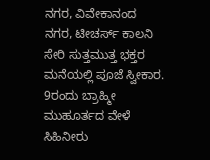ನಗರ, ವಿವೇಕಾನಂದ ನಗರ, ಟೀಚರ್ಸ್ ಕಾಲನಿ ಸೇರಿ ಸುತ್ತಮುತ್ತ ಭಕ್ತರ ಮನೆಯಲ್ಲಿ ಪೂಜೆ ಸ್ವೀಕಾರ. 9ರಂದು ಬ್ರಾಹ್ಮೀ ಮುಹೂರ್ತದ ವೇಳೆ ಸಿಹಿನೀರು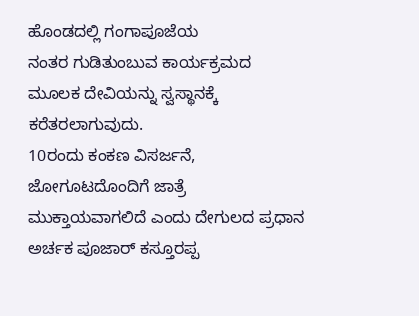ಹೊಂಡದಲ್ಲಿ ಗಂಗಾಪೂಜೆಯ
ನಂತರ ಗುಡಿತುಂಬುವ ಕಾರ್ಯಕ್ರಮದ ಮೂಲಕ ದೇವಿಯನ್ನು ಸ್ವಸ್ಥಾನಕ್ಕೆ ಕರೆತರಲಾಗುವುದು.
10ರಂದು ಕಂಕಣ ವಿಸರ್ಜನೆ, ಜೋಗೂಟದೊಂದಿಗೆ ಜಾತ್ರೆ ಮುಕ್ತಾಯವಾಗಲಿದೆ ಎಂದು ದೇಗುಲದ ಪ್ರಧಾನ ಅರ್ಚಕ ಪೂಜಾರ್ ಕಸ್ತೂರಪ್ಪ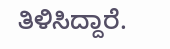ತಿಳಿಸಿದ್ದಾರೆ.